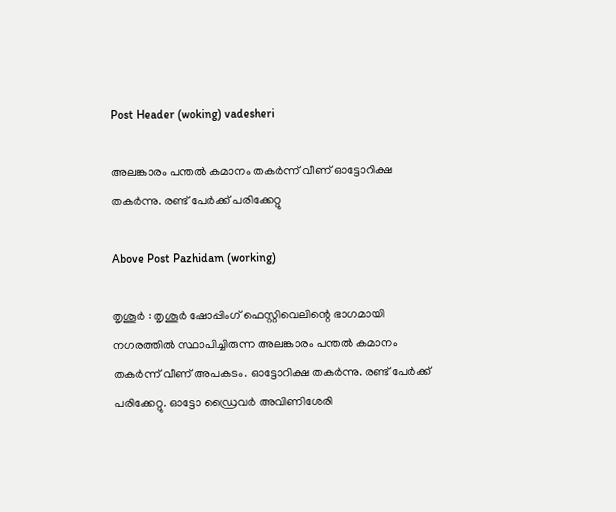Post Header (woking) vadesheri

അലങ്കാരം പന്തൽ കമാനം തകർന്ന് വീണ് ഓട്ടോറിക്ഷ തകർന്നു. രണ്ട് പേർക്ക് പരിക്കേറ്റു

Above Post Pazhidam (working)

തൃശൂർ : തൃശൂർ ഷോപ്പിംഗ് ഫെസ്റ്റിവെലിന്റെ ഭാഗമായി നഗരത്തിൽ സ്ഥാപിച്ചിരുന്ന അലങ്കാരം പന്തൽ കമാനം തകർന്ന് വീണ് അപകടം. ഓട്ടോറിക്ഷ തകർന്നു. രണ്ട് പേർക്ക് പരിക്കേറ്റു. ഓട്ടോ ഡ്രൈവർ അവിണിശേരി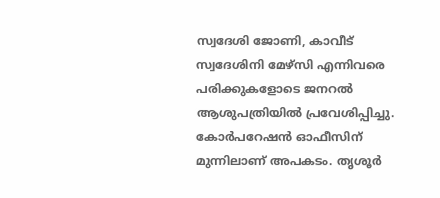സ്വദേശി ജോണി, കാവീട് സ്വദേശിനി മേഴ്‌സി എന്നിവരെ പരിക്കുകളോടെ ജനറൽ ആശുപത്രിയിൽ പ്രവേശിപ്പിച്ചു. കോർപറേഷൻ ഓഫീസിന് മുന്നിലാണ് അപകടം. തൃശൂർ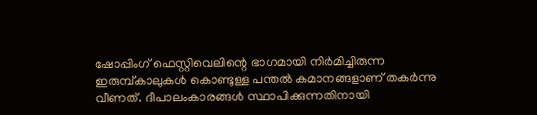ഷോപ്പിംഗ് ഫെസ്റ്റിവെലിന്റെ ഭാഗമായി നിർമിച്ചിരുന്ന ഇരുമ്പ്കാലുകൾ കൊണ്ടുള്ള പന്തൽ കമാനങ്ങളാണ് തകർന്നു വീണത്. ദീപാലംകാരങ്ങൾ സ്ഥാപിക്കുന്നതിനായി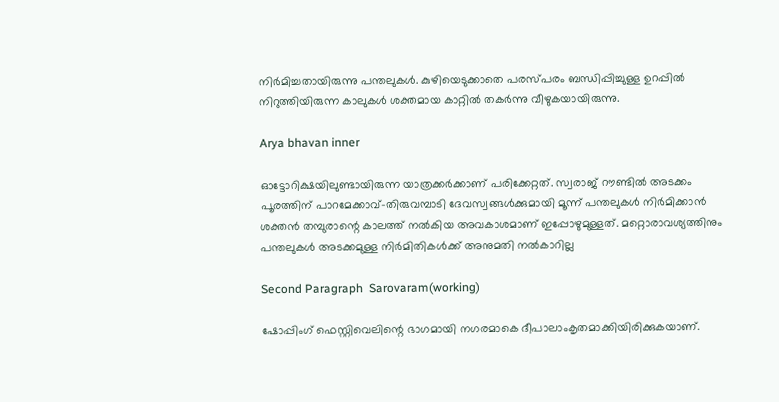നിർമിച്ചതായിരുന്നു പന്തലുകൾ. കുഴിയെടുക്കാതെ പരസ്പരം ബന്ധിപ്പിച്ചുള്ള ഉറപ്പിൽ നിറുത്തിയിരുന്ന കാലുകൾ ശക്തമായ കാറ്റിൽ തകർന്നു വീഴുകയായിരുന്നു.

Arya bhavan inner

ഓട്ടോറിക്ഷയിലുണ്ടായിരുന്ന യാത്രക്കർക്കാണ് പരിക്കേറ്റത്. സ്വരാജ് റൗണ്ടിൽ അടക്കം പൂരത്തിന് പാറമേക്കാവ്-തിരുവമ്പാടി ദേവസ്വങ്ങൾക്കുമായി മൂന്ന് പന്തലുകൾ നിർമിക്കാൻ ശക്തൻ തമ്പുരാന്റെ കാലത്ത് നൽകിയ അവകാശമാണ് ഇപ്പോഴുമുള്ളത്. മറ്റൊരാവശ്യത്തിനും പന്തലുകൾ അടക്കമുള്ള നിർമിതികൾക്ക് അനുമതി നൽകാറില്ല

Second Paragraph  Sarovaram(working)

ഷോപ്പിംഗ് ഫെസ്റ്റിവെലിന്റെ ഭാഗമായി നഗരമാകെ ദീപാലാംകൃതമാക്കിയിരിക്കുകയാണ്.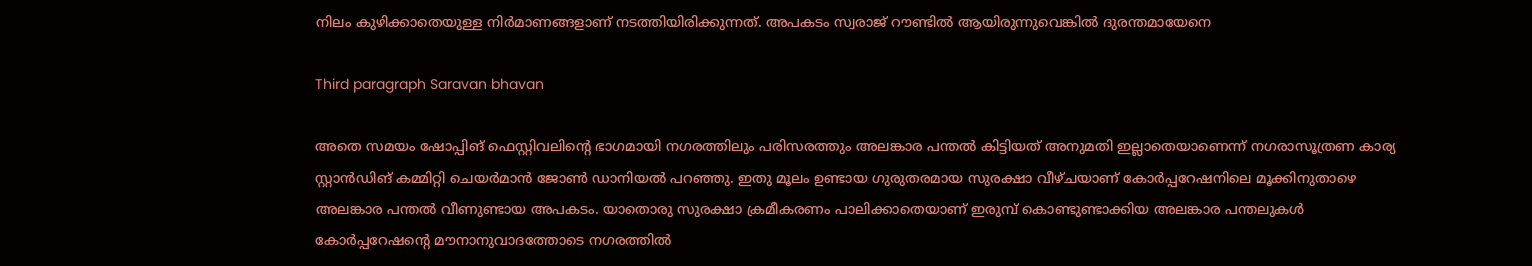നിലം കുഴിക്കാതെയുള്ള നിർമാണങ്ങളാണ് നടത്തിയിരിക്കുന്നത്. അപകടം സ്വരാജ് റൗണ്ടിൽ ആയിരുന്നുവെങ്കിൽ ദുരന്തമായേനെ

Third paragraph Saravan bhavan

അതെ സമയം ഷോപ്പിങ് ഫെസ്റ്റിവലിന്റെ ഭാഗമായി നഗരത്തിലും പരിസരത്തും അലങ്കാര പന്തൽ കിട്ടിയത് അനുമതി ഇല്ലാതെയാണെന്ന് നഗരാസൂത്രണ കാര്യ സ്റ്റാൻഡിങ് കമ്മിറ്റി ചെയർമാൻ ജോൺ ഡാനിയൽ പറഞ്ഞു. ഇതു മൂലം ഉണ്ടായ ഗുരുതരമായ സുരക്ഷാ വീഴ്ചയാണ് കോർപ്പറേഷനിലെ മൂക്കിനുതാഴെ അലങ്കാര പന്തൽ വീണുണ്ടായ അപകടം. യാതൊരു സുരക്ഷാ ക്രമീകരണം പാലിക്കാതെയാണ് ഇരുമ്പ് കൊണ്ടുണ്ടാക്കിയ അലങ്കാര പന്തലുകൾ കോർപ്പറേഷന്റെ മൗനാനുവാദത്തോടെ നഗരത്തിൽ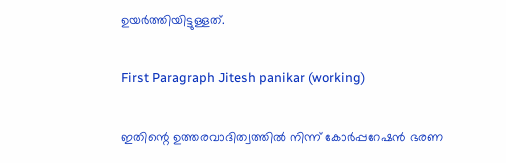ഉയർത്തിയിട്ടുള്ളത്.

First Paragraph Jitesh panikar (working)

ഇതിന്റെ ഉത്തരവാദിത്വത്തിൽ നിന്ന് കോർപ്പറേഷൻ ഭരണ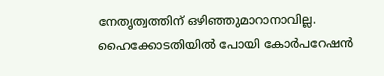നേതൃത്വത്തിന് ഒഴിഞ്ഞുമാറാനാവില്ല. ഹൈക്കോടതിയിൽ പോയി കോർപറേഷൻ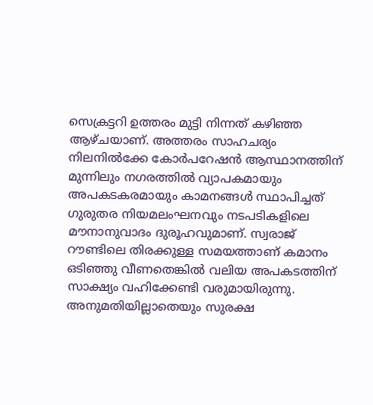സെക്രട്ടറി ഉത്തരം മുട്ടി നിന്നത് കഴിഞ്ഞ ആഴ്ചയാണ്. അത്തരം സാഹചര്യം നിലനിൽക്കേ കോർപറേഷൻ ആസ്ഥാനത്തിന് മുന്നിലും നഗരത്തിൽ വ്യാപകമായും അപകടകരമായും കാമനങ്ങൾ സ്ഥാപിച്ചത് ഗുരുതര നിയമലംഘനവും നടപടികളിലെ മൗനാനുവാദം ദുരൂഹവുമാണ്. സ്വരാജ് റൗണ്ടിലെ തിരക്കുള്ള സമയത്താണ് കമാനം ഒടിഞ്ഞു വീണതെങ്കിൽ വലിയ അപകടത്തിന് സാക്ഷ്യം വഹിക്കേണ്ടി വരുമായിരുന്നു. അനുമതിയില്ലാതെയും സുരക്ഷ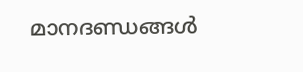മാനദണ്ഡങ്ങൾ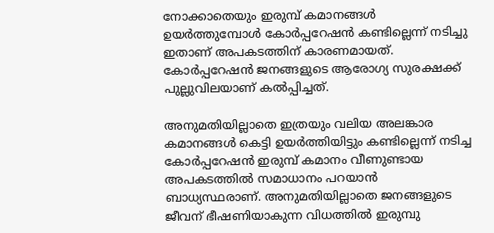നോക്കാതെയും ഇരുമ്പ് കമാനങ്ങൾ ഉയർത്തുമ്പോൾ കോർപ്പറേഷൻ കണ്ടില്ലെന്ന് നടിച്ചു ഇതാണ് അപകടത്തിന് കാരണമായത്. കോർപ്പറേഷൻ ജനങ്ങളുടെ ആരോഗ്യ സുരക്ഷക്ക് പുല്ലുവിലയാണ് കൽപ്പിച്ചത്.

അനുമതിയില്ലാതെ ഇത്രയും വലിയ അലങ്കാര കമാനങ്ങൾ കെട്ടി ഉയർത്തിയിട്ടും കണ്ടില്ലെന്ന് നടിച്ച കോർപ്പറേഷൻ ഇരുമ്പ് കമാനം വീണുണ്ടായ അപകടത്തിൽ സമാധാനം പറയാൻ ബാധ്യസ്ഥരാണ്. അനുമതിയില്ലാതെ ജനങ്ങളുടെ ജീവന് ഭീഷണിയാകുന്ന വിധത്തിൽ ഇരുമ്പു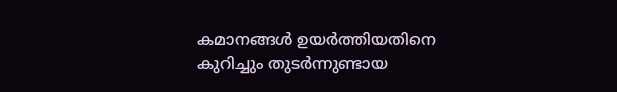കമാനങ്ങൾ ഉയർത്തിയതിനെ കുറിച്ചും തുടർന്നുണ്ടായ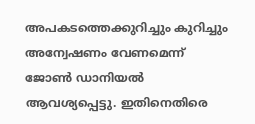അപകടത്തെക്കുറിച്ചും കുറിച്ചും അന്വേഷണം വേണമെന്ന് ജോൺ ഡാനിയൽ ആവശ്യപ്പെട്ടു. ഇതിനെതിരെ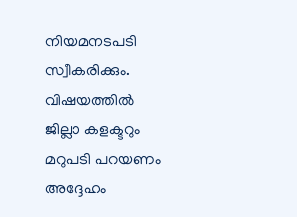നിയമനടപടി സ്വീകരിക്കും. വിഷയത്തിൽ ജില്ലാ കളക്ടറും മറുപടി പറയണം അദ്ദേഹം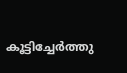കൂട്ടിച്ചേർത്തു